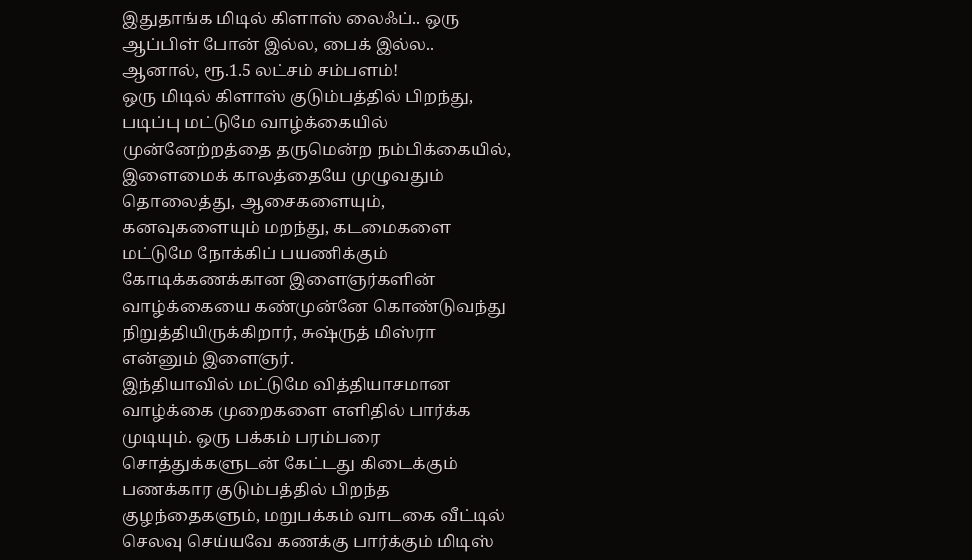இதுதாங்க மிடில் கிளாஸ் லைஃப்.. ஒரு ஆப்பிள் போன் இல்ல, பைக் இல்ல.. ஆனால், ரூ.1.5 லட்சம் சம்பளம்!
ஒரு மிடில் கிளாஸ் குடும்பத்தில் பிறந்து, படிப்பு மட்டுமே வாழ்க்கையில் முன்னேற்றத்தை தருமென்ற நம்பிக்கையில், இளைமைக் காலத்தையே முழுவதும் தொலைத்து, ஆசைகளையும், கனவுகளையும் மறந்து, கடமைகளை மட்டுமே நோக்கிப் பயணிக்கும் கோடிக்கணக்கான இளைஞர்களின் வாழ்க்கையை கண்முன்னே கொண்டுவந்து நிறுத்தியிருக்கிறார், சுஷ்ருத் மிஸ்ரா என்னும் இளைஞர்.
இந்தியாவில் மட்டுமே வித்தியாசமான வாழ்க்கை முறைகளை எளிதில் பார்க்க முடியும். ஒரு பக்கம் பரம்பரை சொத்துக்களுடன் கேட்டது கிடைக்கும் பணக்கார குடும்பத்தில் பிறந்த குழந்தைகளும், மறுபக்கம் வாடகை வீட்டில் செலவு செய்யவே கணக்கு பார்க்கும் மிடிஸ்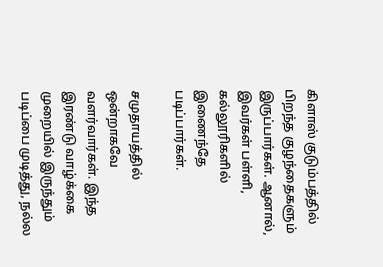கிளாஸ் குடும்பத்தில் பிறந்த குழந்தைகளும் இருப்பார்கள். ஆனால், இவர்கள் பள்ளி, கல்லூரிகளில் இணைந்தே படிப்பார்கள்.

சமுதாயத்தில் ஒன்றாகவே வளர்வார்கள். இந்த இரண்டு வாழ்க்கை முறையில் இருந்தும் படிப்பை முடித்து, நல்ல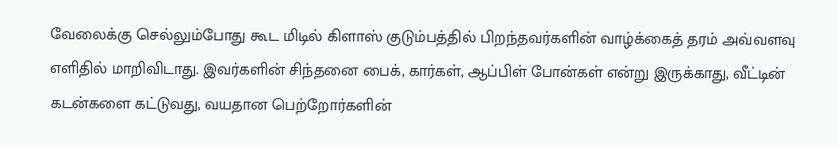வேலைக்கு செல்லும்போது கூட மிடில் கிளாஸ் குடும்பத்தில் பிறந்தவர்களின் வாழ்க்கைத் தரம் அவ்வளவு எளிதில் மாறிவிடாது. இவர்களின் சிந்தனை பைக், கார்கள், ஆப்பிள் போன்கள் என்று இருக்காது, வீட்டின் கடன்களை கட்டுவது, வயதான பெற்றோர்களின்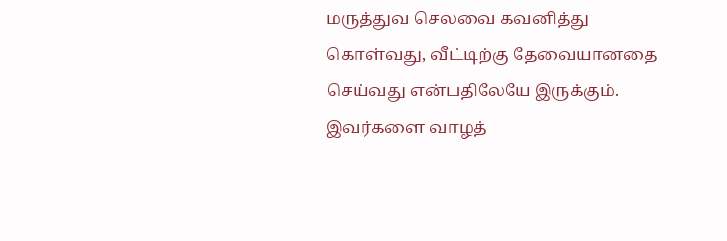மருத்துவ செலவை கவனித்து கொள்வது, வீட்டிற்கு தேவையானதை செய்வது என்பதிலேயே இருக்கும்.
இவர்களை வாழத்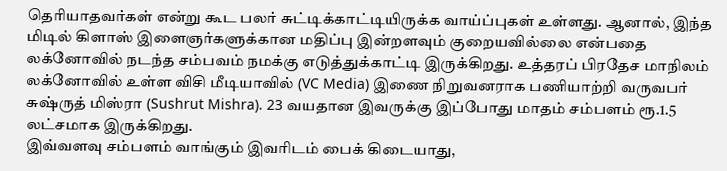தெரியாதவர்கள் என்று கூட பலர் சுட்டிக்காட்டியிருக்க வாய்ப்புகள் உள்ளது. ஆனால், இந்த மிடில் கிளாஸ் இளைஞர்களுக்கான மதிப்பு இன்றளவும் குறையவில்லை என்பதை லக்னோவில் நடந்த சம்பவம் நமக்கு எடுத்துக்காட்டி இருக்கிறது. உத்தரப் பிரதேச மாநிலம் லக்னோவில் உள்ள விசி மீடியாவில் (VC Media) இணை நிறுவனராக பணியாற்றி வருவபர் சுஷ்ருத் மிஸ்ரா (Sushrut Mishra). 23 வயதான இவருக்கு இப்போது மாதம் சம்பளம் ரூ.1.5 லட்சமாக இருக்கிறது.
இவ்வளவு சம்பளம் வாங்கும் இவரிடம் பைக் கிடையாது,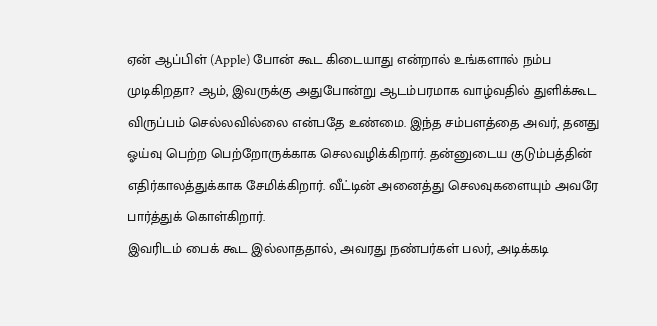ஏன் ஆப்பிள் (Apple) போன் கூட கிடையாது என்றால் உங்களால் நம்ப முடிகிறதா? ஆம், இவருக்கு அதுபோன்று ஆடம்பரமாக வாழ்வதில் துளிக்கூட விருப்பம் செல்லவில்லை என்பதே உண்மை. இந்த சம்பளத்தை அவர், தனது ஓய்வு பெற்ற பெற்றோருக்காக செலவழிக்கிறார். தன்னுடைய குடும்பத்தின் எதிர்காலத்துக்காக சேமிக்கிறார். வீட்டின் அனைத்து செலவுகளையும் அவரே பார்த்துக் கொள்கிறார்.
இவரிடம் பைக் கூட இல்லாததால், அவரது நண்பர்கள் பலர், அடிக்கடி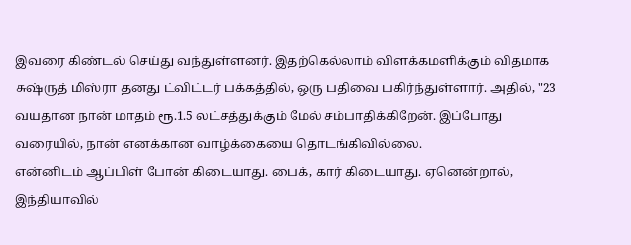இவரை கிண்டல் செய்து வந்துள்ளனர். இதற்கெல்லாம் விளக்கமளிக்கும் விதமாக சுஷ்ருத் மிஸ்ரா தனது ட்விட்டர் பக்கத்தில், ஒரு பதிவை பகிர்ந்துள்ளார். அதில், "23 வயதான நான் மாதம் ரூ.1.5 லட்சத்துக்கும் மேல் சம்பாதிக்கிறேன். இப்போது வரையில், நான் எனக்கான வாழ்க்கையை தொடங்கிவில்லை.
என்னிடம் ஆப்பிள் போன் கிடையாது. பைக், கார் கிடையாது. ஏனென்றால், இந்தியாவில்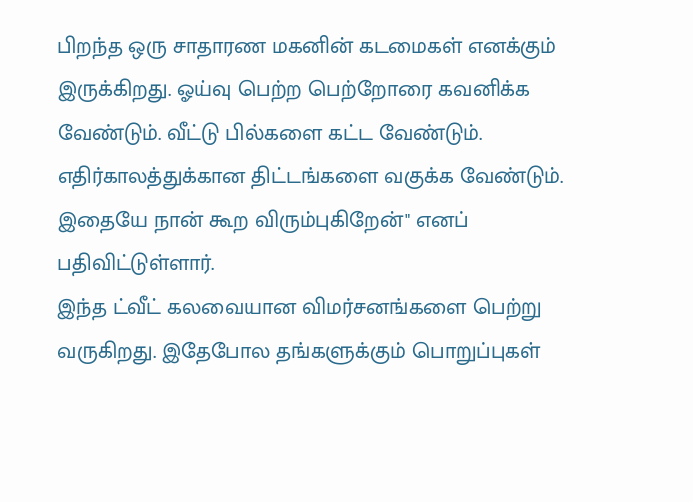பிறந்த ஒரு சாதாரண மகனின் கடமைகள் எனக்கும் இருக்கிறது. ஓய்வு பெற்ற பெற்றோரை கவனிக்க வேண்டும். வீட்டு பில்களை கட்ட வேண்டும். எதிர்காலத்துக்கான திட்டங்களை வகுக்க வேண்டும். இதையே நான் கூற விரும்புகிறேன்" எனப் பதிவிட்டுள்ளார்.
இந்த ட்வீட் கலவையான விமர்சனங்களை பெற்று வருகிறது. இதேபோல தங்களுக்கும் பொறுப்புகள்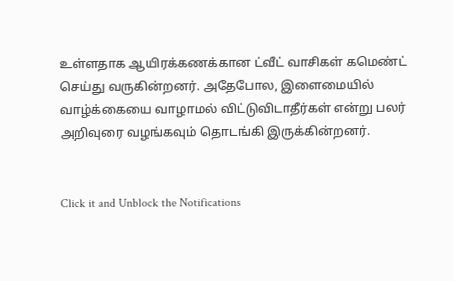உள்ளதாக ஆயிரக்கணக்கான ட்வீட் வாசிகள் கமெண்ட் செய்து வருகின்றனர். அதேபோல, இளைமையில் வாழ்க்கையை வாழாமல் விட்டுவிடாதீர்கள் என்று பலர் அறிவுரை வழங்கவும் தொடங்கி இருக்கின்றனர்.


Click it and Unblock the Notifications